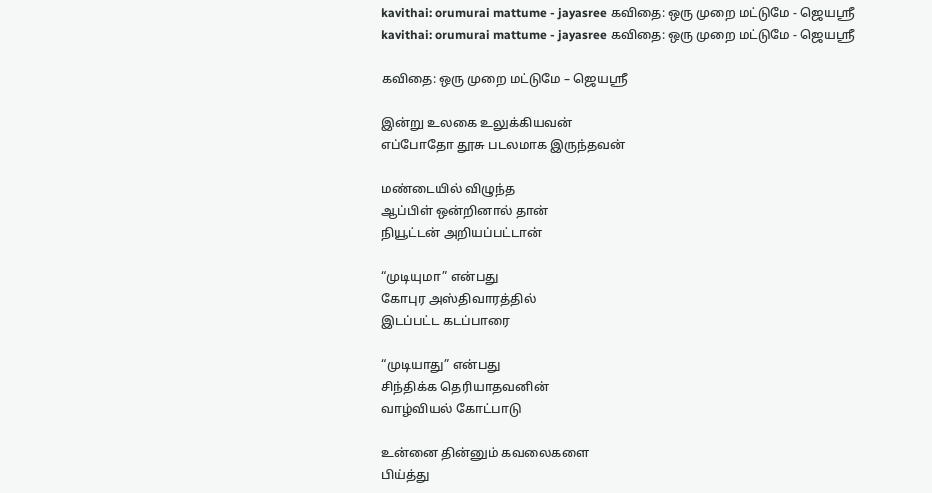kavithai: orumurai mattume - jayasree கவிதை: ஒரு முறை மட்டுமே - ஜெயஸ்ரீ
kavithai: orumurai mattume - jayasree கவிதை: ஒரு முறை மட்டுமே - ஜெயஸ்ரீ

கவிதை: ஒரு முறை மட்டுமே – ஜெயஸ்ரீ

இன்று உலகை உலுக்கியவன்
எப்போதோ தூசு படலமாக இருந்தவன்

மண்டையில் விழுந்த
ஆப்பிள் ஒன்றினால் தான்
நியூட்டன் அறியப்பட்டான்

“முடியுமா” என்பது
கோபுர அஸ்திவாரத்தில்
இடப்பட்ட கடப்பாரை

“முடியாது” என்பது
சிந்திக்க தெரியாதவனின்
வாழ்வியல் கோட்பாடு

உன்னை தின்னும் கவலைகளை
பிய்த்து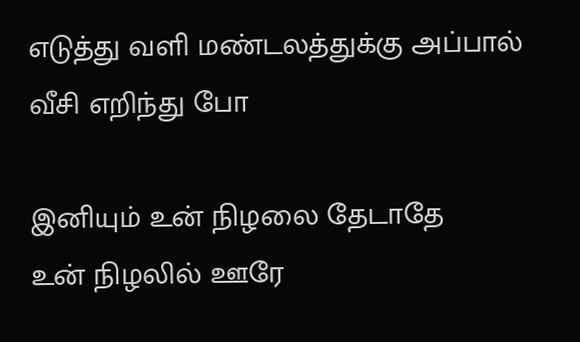எடுத்து வளி மண்டலத்துக்கு அப்பால்
வீசி எறிந்து போ

இனியும் உன் நிழலை தேடாதே
உன் நிழலில் ஊரே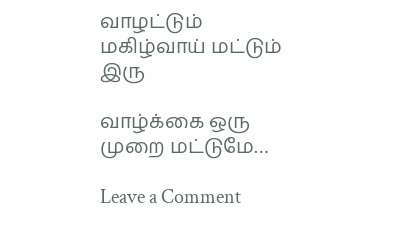வாழட்டும்
மகிழ்வாய் மட்டும் இரு

வாழ்க்கை ஒரு முறை மட்டுமே…

Leave a Comment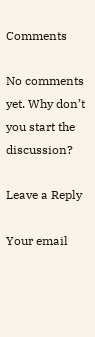Comments

No comments yet. Why don’t you start the discussion?

Leave a Reply

Your email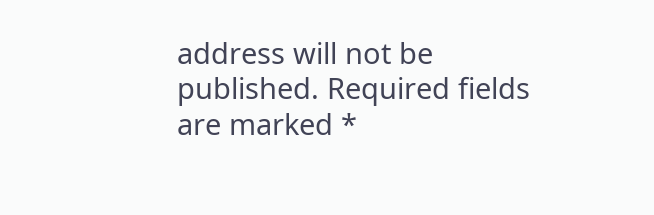address will not be published. Required fields are marked *